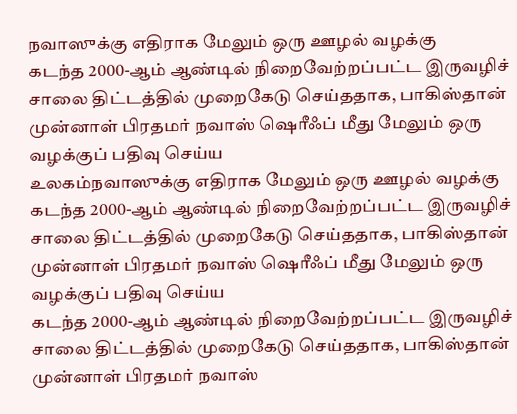நவாஸுக்கு எதிராக மேலும் ஒரு ஊழல் வழக்கு
கடந்த 2000-ஆம் ஆண்டில் நிறைவேற்றப்பட்ட இருவழிச் சாலை திட்டத்தில் முறைகேடு செய்ததாக, பாகிஸ்தான் முன்னாள் பிரதமர் நவாஸ் ஷெரீஃப் மீது மேலும் ஒரு வழக்குப் பதிவு செய்ய
உலகம்நவாஸுக்கு எதிராக மேலும் ஒரு ஊழல் வழக்கு
கடந்த 2000-ஆம் ஆண்டில் நிறைவேற்றப்பட்ட இருவழிச் சாலை திட்டத்தில் முறைகேடு செய்ததாக, பாகிஸ்தான் முன்னாள் பிரதமர் நவாஸ் ஷெரீஃப் மீது மேலும் ஒரு வழக்குப் பதிவு செய்ய
கடந்த 2000-ஆம் ஆண்டில் நிறைவேற்றப்பட்ட இருவழிச் சாலை திட்டத்தில் முறைகேடு செய்ததாக, பாகிஸ்தான் முன்னாள் பிரதமர் நவாஸ்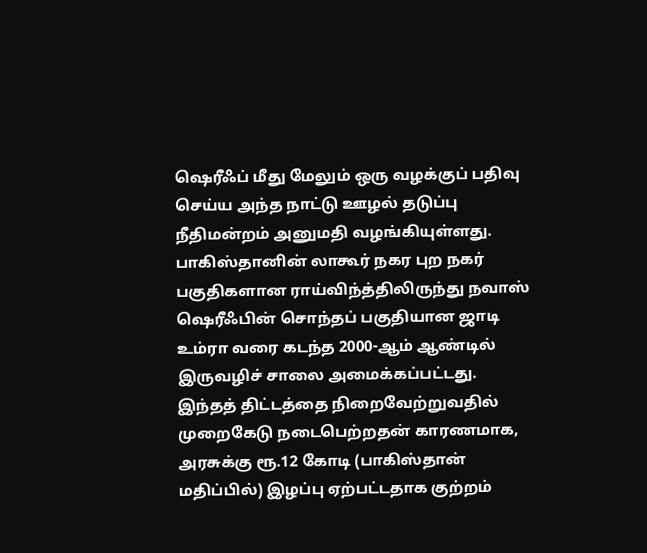ஷெரீஃப் மீது மேலும் ஒரு வழக்குப் பதிவு செய்ய அந்த நாட்டு ஊழல் தடுப்பு நீதிமன்றம் அனுமதி வழங்கியுள்ளது.
பாகிஸ்தானின் லாகூர் நகர புற நகர் பகுதிகளான ராய்விந்த்திலிருந்து நவாஸ் ஷெரீஃபின் சொந்தப் பகுதியான ஜாடி உம்ரா வரை கடந்த 2000-ஆம் ஆண்டில் இருவழிச் சாலை அமைக்கப்பட்டது.
இந்தத் திட்டத்தை நிறைவேற்றுவதில் முறைகேடு நடைபெற்றதன் காரணமாக, அரசுக்கு ரூ.12 கோடி (பாகிஸ்தான் மதிப்பில்) இழப்பு ஏற்பட்டதாக குற்றம்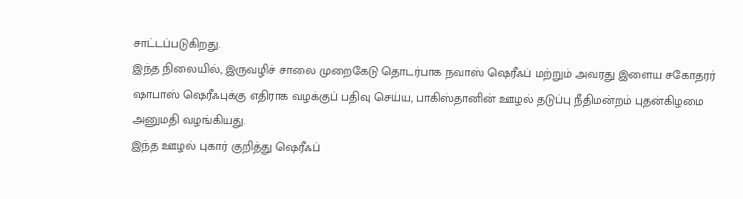சாட்டப்படுகிறது.
இந்த நிலையில், இருவழிச் சாலை முறைகேடு தொடர்பாக நவாஸ் ஷெரீஃப் மற்றும் அவரது இளைய சகோதரர் ஷாபாஸ் ஷெரீஃபுக்கு எதிராக வழக்குப் பதிவு செய்ய, பாகிஸ்தானின் ஊழல் தடுப்பு நீதிமன்றம் புதன்கிழமை அனுமதி வழங்கியது.
இந்த ஊழல் புகார் குறித்து ஷெரீஃப்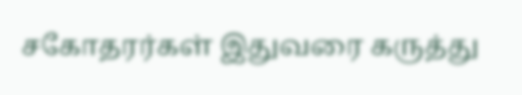சகோதரர்கள் இதுவரை கருத்து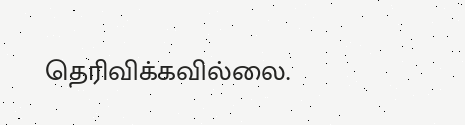தெரிவிக்கவில்லை.